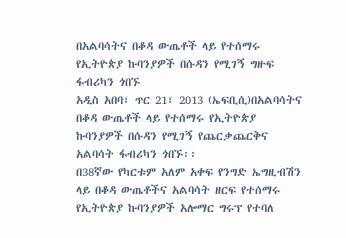በአልባሳትና በቆዳ ውጤቶች ላይ የተሰማሩ የኢትዮጵያ ኩባንያዎች በሱዳን የሚገኝ ግዙፍ ፋብሪካን ጎበኙ
አዲስ አበባ፣ ጥር 21፣ 2013 (ኤፍቢሲ)በአልባሳትና በቆዳ ውጤቶች ላይ የተሰማሩ የኢትዮጵያ ኩባንያዎች በሱዳን የሚገኝ የጨርቃጨርቅና አልባሳት ፋብሪካን ጎበኙ፡፡
በ38ኛው የካርቱም አለም አቀፍ የንግድ ኤግዚብሽን ላይ በቆዳ ውጤቶችና አልባሳት ዘርፍ የተሰማሩ የኢትዮጵያ ኩባንያዎች አሎማር ግሩፕ የተባለ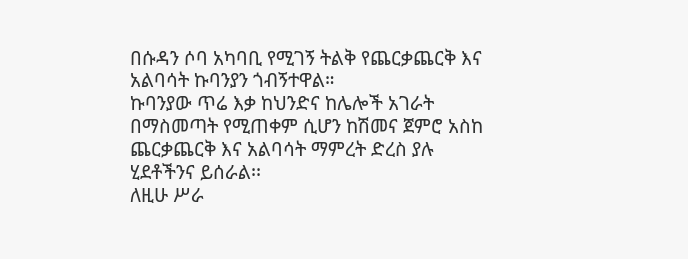በሱዳን ሶባ አካባቢ የሚገኝ ትልቅ የጨርቃጨርቅ እና አልባሳት ኩባንያን ጎብኝተዋል።
ኩባንያው ጥሬ እቃ ከህንድና ከሌሎች አገራት በማስመጣት የሚጠቀም ሲሆን ከሽመና ጀምሮ አስከ ጨርቃጨርቅ እና አልባሳት ማምረት ድረስ ያሉ ሂደቶችንና ይሰራል፡፡
ለዚሁ ሥራ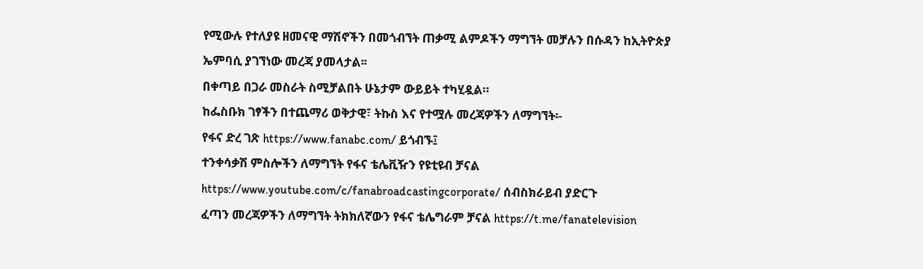የሚውሉ የተለያዩ ዘመናዊ ማሽኖችን በመጎብኘት ጠቃሚ ልምዶችን ማግኘት መቻሉን በሱዳን ከኢትዮጵያ ኤምባሲ ያገኘነው መረጃ ያመላታል፡፡
በቀጣይ በጋራ መስራት ስሚቻልበት ሁኔታም ውይይት ተካሂዷል።
ከፌስቡክ ገፃችን በተጨማሪ ወቅታዊ፣ ትኩስ እና የተሟሉ መረጃዎችን ለማግኘት፡-
የፋና ድረ ገጽ https://www.fanabc.com/ ይጎብኙ፤
ተንቀሳቃሽ ምስሎችን ለማግኘት የፋና ቴሌቪዥን የዩቲዩብ ቻናል https://www.youtube.com/c/fanabroadcastingcorporate/ ሰብስክራይብ ያድርጉ
ፈጣን መረጃዎችን ለማግኘት ትክክለኛውን የፋና ቴሌግራም ቻናል https://t.me/fanatelevision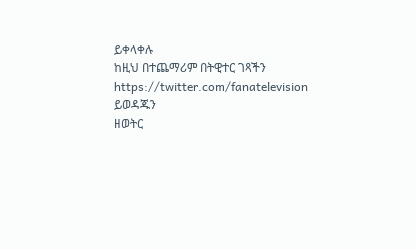ይቀላቀሉ
ከዚህ በተጨማሪም በትዊተር ገጻችን https://twitter.com/fanatelevision ይወዳጁን
ዘወትር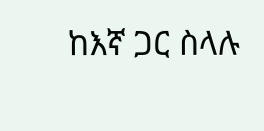ከእኛ ጋር ስላሉ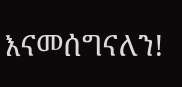እናመሰግናለን!